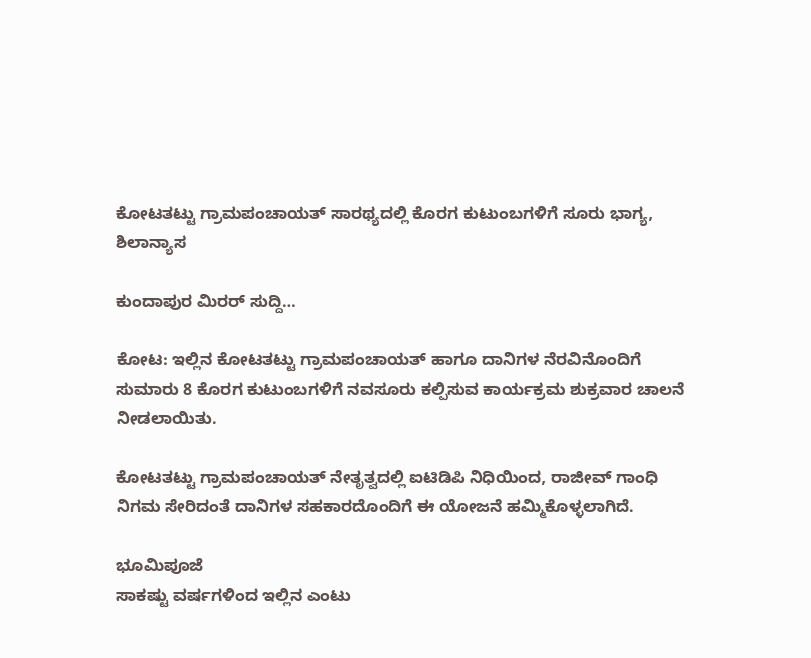ಕೋಟತಟ್ಟು ಗ್ರಾಮಪಂಚಾಯತ್ ಸಾರಥ್ಯದಲ್ಲಿ ಕೊರಗ ಕುಟುಂಬಗಳಿಗೆ ಸೂರು ಭಾಗ್ಯ, ಶಿಲಾನ್ಯಾಸ

ಕುಂದಾಪುರ ಮಿರರ್ ಸುದ್ದಿ…

ಕೋಟ: ಇಲ್ಲಿನ ಕೋಟತಟ್ಟು ಗ್ರಾಮಪಂಚಾಯತ್ ಹಾಗೂ ದಾನಿಗಳ ನೆರವಿನೊಂದಿಗೆ ಸುಮಾರು 8 ಕೊರಗ ಕುಟುಂಬಗಳಿಗೆ ನವಸೂರು ಕಲ್ಪಿಸುವ ಕಾರ್ಯಕ್ರಮ ಶುಕ್ರವಾರ ಚಾಲನೆ ನೀಡಲಾಯಿತು.

ಕೋಟತಟ್ಟು ಗ್ರಾಮಪಂಚಾಯತ್ ನೇತೃತ್ವದಲ್ಲಿ ಐಟಿಡಿಪಿ ನಿಧಿಯಿಂದ, ರಾಜೀವ್ ಗಾಂಧಿ ನಿಗಮ ಸೇರಿದಂತೆ ದಾನಿಗಳ ಸಹಕಾರದೊಂದಿಗೆ ಈ ಯೋಜನೆ ಹಮ್ಮಿಕೊಳ್ಳಲಾಗಿದೆ.

ಭೂಮಿಪೂಜೆ
ಸಾಕಷ್ಟು ವರ್ಷಗಳಿಂದ ಇಲ್ಲಿನ ಎಂಟು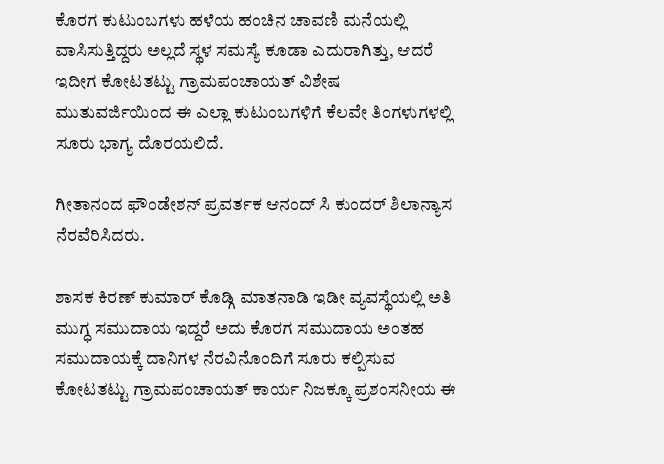ಕೊರಗ ಕುಟುಂಬಗಳು ಹಳೆಯ ಹಂಚಿನ ಚಾವಣಿ ಮನೆಯಲ್ಲಿ ವಾಸಿಸುತ್ತಿದ್ದರು ಅಲ್ಲದೆ ಸ್ಥಳ ಸಮಸ್ಯೆ ಕೂಡಾ ಎದುರಾಗಿತ್ತು, ಆದರೆ ಇದೀಗ ಕೋಟತಟ್ಟು ಗ್ರಾಮಪಂಚಾಯತ್ ವಿಶೇಷ ಮುತುವರ್ಜಿಯಿಂದ ಈ ಎಲ್ಲಾ ಕುಟುಂಬಗಳಿಗೆ ಕೆಲವೇ ತಿಂಗಳುಗಳಲ್ಲಿ ಸೂರು ಭಾಗ್ಯ ದೊರಯಲಿದೆ.

ಗೀತಾನಂದ ಫೌಂಡೇಶನ್ ಪ್ರವರ್ತಕ ಆನಂದ್ ಸಿ ಕುಂದರ್ ಶಿಲಾನ್ಯಾಸ ನೆರವೆರಿಸಿದರು.

ಶಾಸಕ ಕಿರಣ್ ಕುಮಾರ್ ಕೊಡ್ಗಿ ಮಾತನಾಡಿ ಇಡೀ ವ್ಯವಸ್ಥೆಯಲ್ಲಿ ಅತಿ ಮುಗ್ಧ ಸಮುದಾಯ ಇದ್ದರೆ ಅದು ಕೊರಗ ಸಮುದಾಯ ಅಂತಹ ಸಮುದಾಯಕ್ಕೆ ದಾನಿಗಳ ನೆರವಿನೊಂದಿಗೆ ಸೂರು ಕಲ್ಪಿಸುವ ಕೋಟತಟ್ಟು ಗ್ರಾಮಪಂಚಾಯತ್ ಕಾರ್ಯ ನಿಜಕ್ಕೂ ಪ್ರಶಂಸನೀಯ ಈ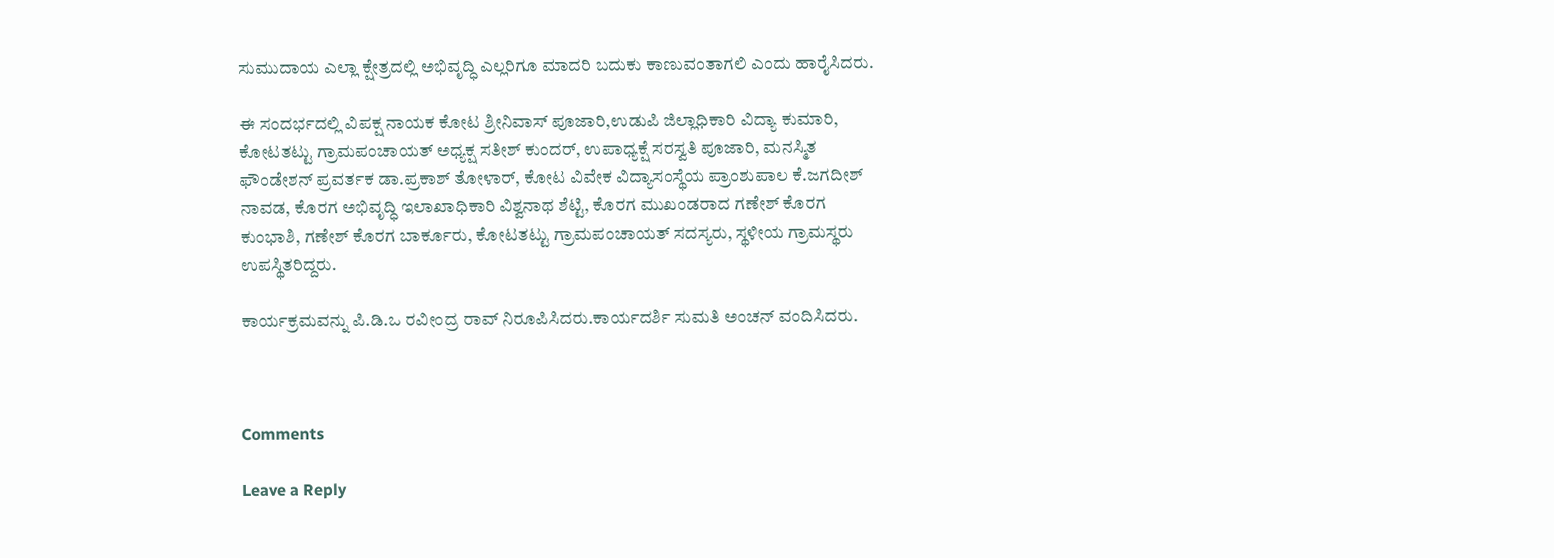ಸುಮುದಾಯ ಎಲ್ಲಾ ಕ್ಷೇತ್ರದಲ್ಲಿ ಅಭಿವೃದ್ಧಿ ಎಲ್ಲರಿಗೂ ಮಾದರಿ ಬದುಕು ಕಾಣುವಂತಾಗಲಿ ಎಂದು ಹಾರೈಸಿದರು.

ಈ ಸಂದರ್ಭದಲ್ಲಿ ವಿಪಕ್ಷ ನಾಯಕ ಕೋಟ ಶ್ರೀನಿವಾಸ್ ಪೂಜಾರಿ,ಉಡುಪಿ ಜಿಲ್ಲಾಧಿಕಾರಿ ವಿದ್ಯಾ ಕುಮಾರಿ, ಕೋಟತಟ್ಟು ಗ್ರಾಮಪಂಚಾಯತ್ ಅಧ್ಯಕ್ಷ ಸತೀಶ್ ಕುಂದರ್, ಉಪಾಧ್ಯಕ್ಷೆ ಸರಸ್ವತಿ ಪೂಜಾರಿ, ಮನಸ್ಮಿತ ಫೌಂಡೇಶನ್ ಪ್ರವರ್ತಕ ಡಾ.ಪ್ರಕಾಶ್ ತೋಳಾರ್, ಕೋಟ ವಿವೇಕ ವಿದ್ಯಾಸಂಸ್ಥೆಯ ಪ್ರಾಂಶುಪಾಲ ಕೆ.ಜಗದೀಶ್ ನಾವಡ, ಕೊರಗ ಅಭಿವೃದ್ಧಿ ಇಲಾಖಾಧಿಕಾರಿ ವಿಶ್ವನಾಥ ಶೆಟ್ಟಿ, ಕೊರಗ ಮುಖಂಡರಾದ ಗಣೇಶ್ ಕೊರಗ ಕುಂಭಾಶಿ, ಗಣೇಶ್ ಕೊರಗ ಬಾರ್ಕೂರು, ಕೋಟತಟ್ಟು ಗ್ರಾಮಪಂಚಾಯತ್ ಸದಸ್ಯರು, ಸ್ಥಳೀಯ ಗ್ರಾಮಸ್ಥರು ಉಪಸ್ಥಿತರಿದ್ದರು.

ಕಾರ್ಯಕ್ರಮವನ್ನು ಪಿ.ಡಿ.ಒ ರವೀಂದ್ರ ರಾವ್ ನಿರೂಪಿಸಿದರು.ಕಾರ್ಯದರ್ಶಿ ಸುಮತಿ ಅಂಚನ್ ವಂದಿಸಿದರು.



Comments

Leave a Reply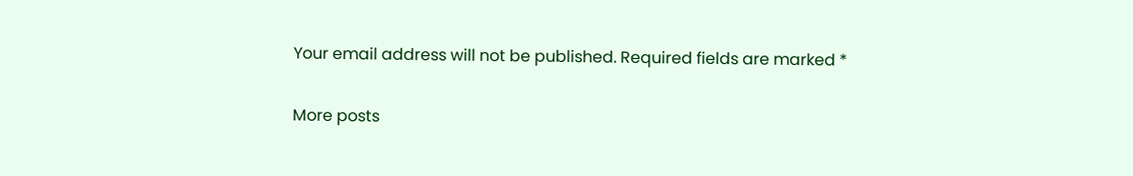Your email address will not be published. Required fields are marked *

More posts